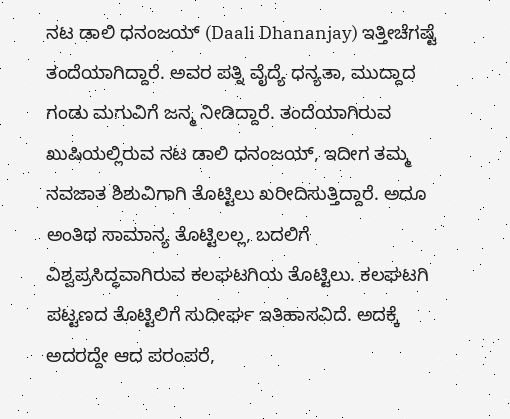ನಟ ಡಾಲಿ ಧನಂಜಯ್ (Daali Dhananjay) ಇತ್ತೀಚೆಗಷ್ಟೆ ತಂದೆಯಾಗಿದ್ದಾರೆ. ಅವರ ಪತ್ನಿ ವೈದ್ಯೆ ಧನ್ಯತಾ, ಮುದ್ದಾದ ಗಂಡು ಮಗುವಿಗೆ ಜನ್ಮ ನೀಡಿದ್ದಾರೆ. ತಂದೆಯಾಗಿರುವ ಖುಷಿಯಲ್ಲಿರುವ ನಟ ಡಾಲಿ ಧನಂಜಯ್, ಇದೀಗ ತಮ್ಮ ನವಜಾತ ಶಿಶುವಿಗಾಗಿ ತೊಟ್ಟಿಲು ಖರೀದಿಸುತ್ತಿದ್ದಾರೆ. ಅದೂ ಅಂತಿಥ ಸಾಮಾನ್ಯ ತೊಟ್ಟಿಲಲ್ಲ, ಬದಲಿಗೆ ವಿಶ್ವಪ್ರಸಿದ್ಧವಾಗಿರುವ ಕಲಘಟಗಿಯ ತೊಟ್ಟಿಲು. ಕಲಘಟಗಿ ಪಟ್ಟಣದ ತೊಟ್ಟಿಲಿಗೆ ಸುದೀರ್ಘ ಇತಿಹಾಸವಿದೆ. ಅದಕ್ಕೆ ಅದರದ್ದೇ ಆದ ಪರಂಪರೆ,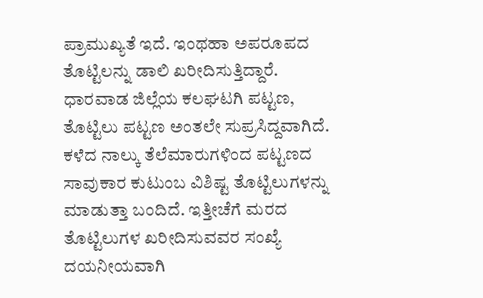ಪ್ರಾಮುಖ್ಯತೆ ಇದೆ. ಇಂಥಹಾ ಅಪರೂಪದ ತೊಟ್ಟಿಲನ್ನು ಡಾಲಿ ಖರೀದಿಸುತ್ತಿದ್ದಾರೆ.
ಧಾರವಾಡ ಜಿಲ್ಲೆಯ ಕಲಘಟಗಿ ಪಟ್ಟಣ, ತೊಟ್ಟಿಲು ಪಟ್ಟಣ ಅಂತಲೇ ಸುಪ್ರಸಿದ್ದವಾಗಿದೆ. ಕಳೆದ ನಾಲ್ಕು ತೆಲೆಮಾರುಗಳಿಂದ ಪಟ್ಟಣದ ಸಾವುಕಾರ ಕುಟುಂಬ ವಿಶಿಷ್ಟ ತೊಟ್ಟಿಲುಗಳನ್ನು ಮಾಡುತ್ತಾ ಬಂದಿದೆ. ಇತ್ತೀಚೆಗೆ ಮರದ ತೊಟ್ಟಿಲುಗಳ ಖರೀದಿಸುವವರ ಸಂಖ್ಯೆ ದಯನೀಯವಾಗಿ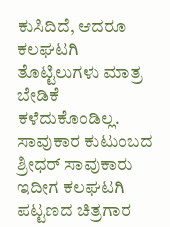ಕುಸಿದಿದೆ, ಆದರೂ ಕಲಘಟಗಿ ತೊಟ್ಟಿಲುಗಳು ಮಾತ್ರ ಬೇಡಿಕೆ ಕಳೆದುಕೊಂಡಿಲ್ಲ. ಸಾವುಕಾರ ಕುಟುಂಬದ ಶ್ರೀಧರ್ ಸಾವುಕಾರು ಇದೀಗ ಕಲಘಟಗಿ ಪಟ್ಟಣದ ಚಿತ್ರಗಾರ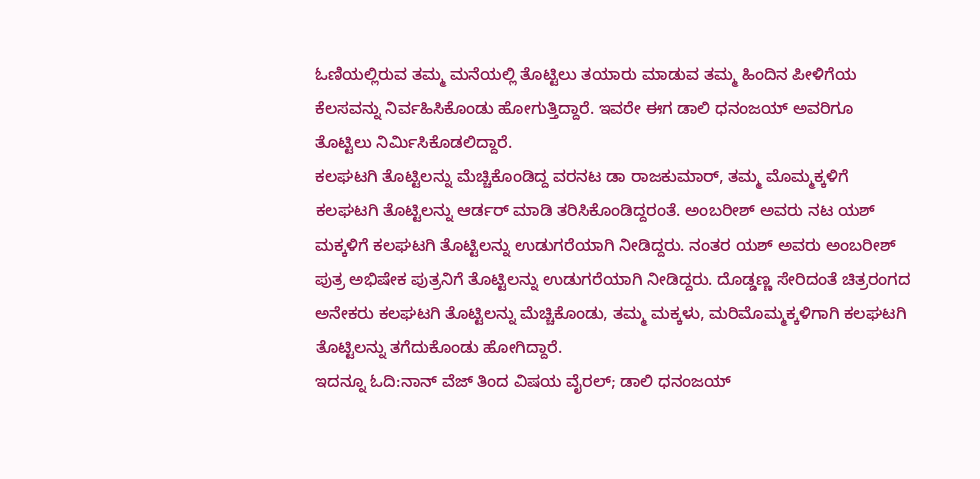ಓಣಿಯಲ್ಲಿರುವ ತಮ್ಮ ಮನೆಯಲ್ಲಿ ತೊಟ್ಟಿಲು ತಯಾರು ಮಾಡುವ ತಮ್ಮ ಹಿಂದಿನ ಪೀಳಿಗೆಯ ಕೆಲಸವನ್ನು ನಿರ್ವಹಿಸಿಕೊಂಡು ಹೋಗುತ್ತಿದ್ದಾರೆ. ಇವರೇ ಈಗ ಡಾಲಿ ಧನಂಜಯ್ ಅವರಿಗೂ ತೊಟ್ಟಿಲು ನಿರ್ಮಿಸಿಕೊಡಲಿದ್ದಾರೆ.
ಕಲಘಟಗಿ ತೊಟ್ಟಿಲನ್ನು ಮೆಚ್ಚಿಕೊಂಡಿದ್ದ ವರನಟ ಡಾ ರಾಜಕುಮಾರ್, ತಮ್ಮ ಮೊಮ್ಮಕ್ಕಳಿಗೆ ಕಲಘಟಗಿ ತೊಟ್ಟಿಲನ್ನು ಆರ್ಡರ್ ಮಾಡಿ ತರಿಸಿಕೊಂಡಿದ್ದರಂತೆ. ಅಂಬರೀಶ್ ಅವರು ನಟ ಯಶ್ ಮಕ್ಕಳಿಗೆ ಕಲಘಟಗಿ ತೊಟ್ಟಿಲನ್ನು ಉಡುಗರೆಯಾಗಿ ನೀಡಿದ್ದರು. ನಂತರ ಯಶ್ ಅವರು ಅಂಬರೀಶ್ ಪುತ್ರ ಅಭಿಷೇಕ ಪುತ್ರನಿಗೆ ತೊಟ್ಟಿಲನ್ನು ಉಡುಗರೆಯಾಗಿ ನೀಡಿದ್ದರು. ದೊಡ್ಡಣ್ಣ ಸೇರಿದಂತೆ ಚಿತ್ರರಂಗದ ಅನೇಕರು ಕಲಘಟಗಿ ತೊಟ್ಟಿಲನ್ನು ಮೆಚ್ಚಿಕೊಂಡು, ತಮ್ಮ ಮಕ್ಕಳು, ಮರಿಮೊಮ್ಮಕ್ಕಳಿಗಾಗಿ ಕಲಘಟಗಿ ತೊಟ್ಟಿಲನ್ನು ತಗೆದುಕೊಂಡು ಹೋಗಿದ್ದಾರೆ.
ಇದನ್ನೂ ಓದಿ:ನಾನ್ ವೆಜ್ ತಿಂದ ವಿಷಯ ವೈರಲ್; ಡಾಲಿ ಧನಂಜಯ್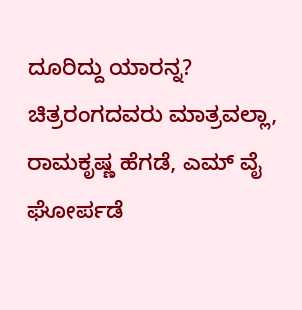ದೂರಿದ್ದು ಯಾರನ್ನ?
ಚಿತ್ರರಂಗದವರು ಮಾತ್ರವಲ್ಲಾ, ರಾಮಕೃಷ್ಣ ಹೆಗಡೆ, ಎಮ್ ವೈ ಘೋರ್ಪಡೆ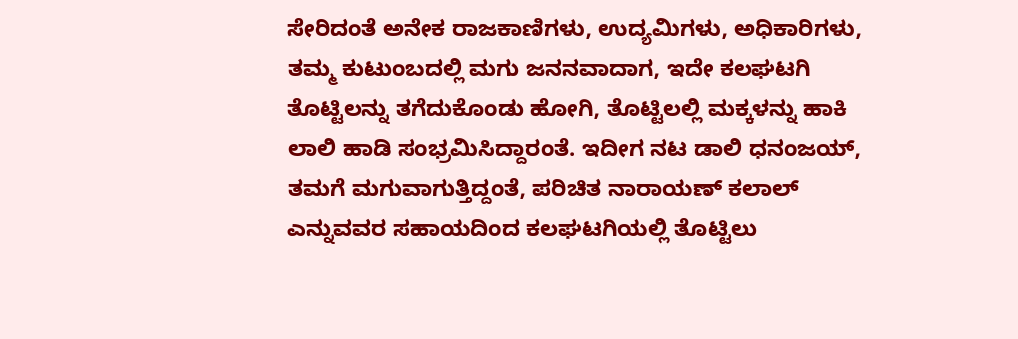ಸೇರಿದಂತೆ ಅನೇಕ ರಾಜಕಾಣಿಗಳು, ಉದ್ಯಮಿಗಳು, ಅಧಿಕಾರಿಗಳು, ತಮ್ಮ ಕುಟುಂಬದಲ್ಲಿ ಮಗು ಜನನವಾದಾಗ, ಇದೇ ಕಲಘಟಗಿ ತೊಟ್ಟಿಲನ್ನು ತಗೆದುಕೊಂಡು ಹೋಗಿ, ತೊಟ್ಟಿಲಲ್ಲಿ ಮಕ್ಕಳನ್ನು ಹಾಕಿ ಲಾಲಿ ಹಾಡಿ ಸಂಭ್ರಮಿಸಿದ್ದಾರಂತೆ. ಇದೀಗ ನಟ ಡಾಲಿ ಧನಂಜಯ್, ತಮಗೆ ಮಗುವಾಗುತ್ತಿದ್ದಂತೆ, ಪರಿಚಿತ ನಾರಾಯಣ್ ಕಲಾಲ್ ಎನ್ನುವವರ ಸಹಾಯದಿಂದ ಕಲಘಟಗಿಯಲ್ಲಿ ತೊಟ್ಟಿಲು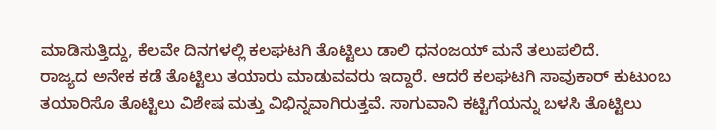ಮಾಡಿಸುತ್ತಿದ್ದು, ಕೆಲವೇ ದಿನಗಳಲ್ಲಿ ಕಲಘಟಗಿ ತೊಟ್ಟಿಲು ಡಾಲಿ ಧನಂಜಯ್ ಮನೆ ತಲುಪಲಿದೆ.
ರಾಜ್ಯದ ಅನೇಕ ಕಡೆ ತೊಟ್ಟಿಲು ತಯಾರು ಮಾಡುವವರು ಇದ್ದಾರೆ. ಆದರೆ ಕಲಘಟಗಿ ಸಾವುಕಾರ್ ಕುಟುಂಬ ತಯಾರಿಸೊ ತೊಟ್ಟಿಲು ವಿಶೇಷ ಮತ್ತು ವಿಭಿನ್ನವಾಗಿರುತ್ತವೆ. ಸಾಗುವಾನಿ ಕಟ್ಟಿಗೆಯನ್ನು ಬಳಸಿ ತೊಟ್ಟಿಲು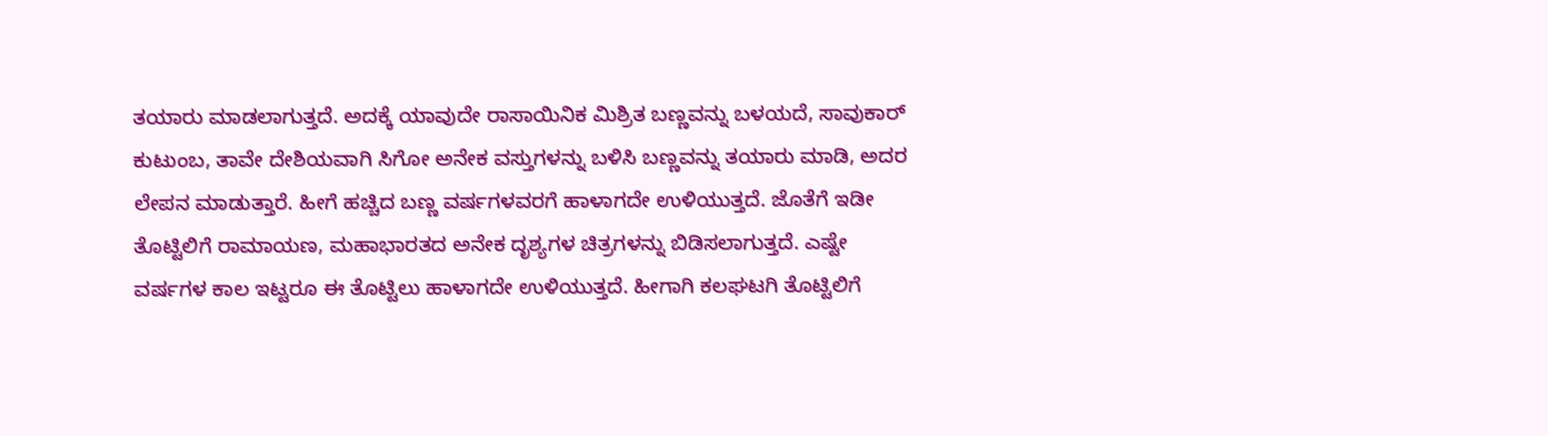ತಯಾರು ಮಾಡಲಾಗುತ್ತದೆ. ಅದಕ್ಕೆ ಯಾವುದೇ ರಾಸಾಯಿನಿಕ ಮಿಶ್ರಿತ ಬಣ್ಣವನ್ನು ಬಳಯದೆ, ಸಾವುಕಾರ್ ಕುಟುಂಬ, ತಾವೇ ದೇಶಿಯವಾಗಿ ಸಿಗೋ ಅನೇಕ ವಸ್ತುಗಳನ್ನು ಬಳಿಸಿ ಬಣ್ಣವನ್ನು ತಯಾರು ಮಾಡಿ, ಅದರ ಲೇಪನ ಮಾಡುತ್ತಾರೆ. ಹೀಗೆ ಹಚ್ಚಿದ ಬಣ್ಣ ವರ್ಷಗಳವರಗೆ ಹಾಳಾಗದೇ ಉಳಿಯುತ್ತದೆ. ಜೊತೆಗೆ ಇಡೀ ತೊಟ್ಟಿಲಿಗೆ ರಾಮಾಯಣ, ಮಹಾಭಾರತದ ಅನೇಕ ದೃಶ್ಯಗಳ ಚಿತ್ರಗಳನ್ನು ಬಿಡಿಸಲಾಗುತ್ತದೆ. ಎಷ್ಟೇ ವರ್ಷಗಳ ಕಾಲ ಇಟ್ಟರೂ ಈ ತೊಟ್ಟಿಲು ಹಾಳಾಗದೇ ಉಳಿಯುತ್ತದೆ. ಹೀಗಾಗಿ ಕಲಘಟಗಿ ತೊಟ್ಟಿಲಿಗೆ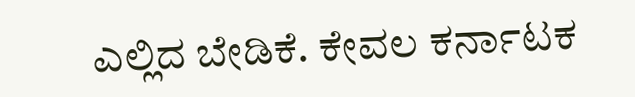ಎಲ್ಲಿದ ಬೇಡಿಕೆ. ಕೇವಲ ಕರ್ನಾಟಕ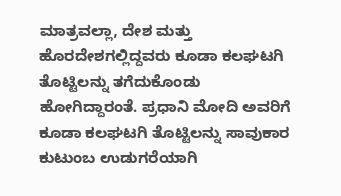ಮಾತ್ರವಲ್ಲಾ, ದೇಶ ಮತ್ತು ಹೊರದೇಶಗಲ್ಲಿದ್ದವರು ಕೂಡಾ ಕಲಘಟಗಿ ತೊಟ್ಟಿಲನ್ನು ತಗೆದುಕೊಂಡು ಹೋಗಿದ್ದಾರಂತೆ. ಪ್ರಧಾನಿ ಮೋದಿ ಅವರಿಗೆ ಕೂಡಾ ಕಲಘಟಗಿ ತೊಟ್ಟಿಲನ್ನು ಸಾವುಕಾರ ಕುಟುಂಬ ಉಡುಗರೆಯಾಗಿ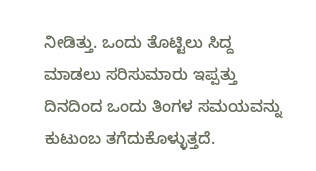ನೀಡಿತ್ತು. ಒಂದು ತೊಟ್ಟಿಲು ಸಿದ್ದ ಮಾಡಲು ಸರಿಸುಮಾರು ಇಪ್ಪತ್ತು ದಿನದಿಂದ ಒಂದು ತಿಂಗಳ ಸಮಯವನ್ನು ಕುಟುಂಬ ತಗೆದುಕೊಳ್ಳುತ್ತದೆ.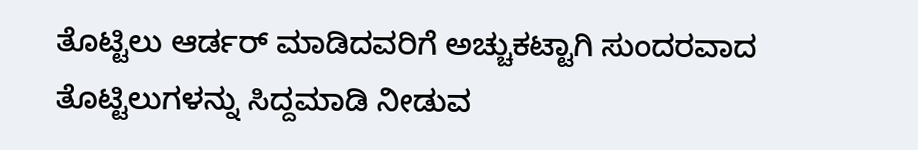ತೊಟ್ಟಿಲು ಆರ್ಡರ್ ಮಾಡಿದವರಿಗೆ ಅಚ್ಚುಕಟ್ಟಾಗಿ ಸುಂದರವಾದ ತೊಟ್ಟಿಲುಗಳನ್ನು ಸಿದ್ದಮಾಡಿ ನೀಡುವ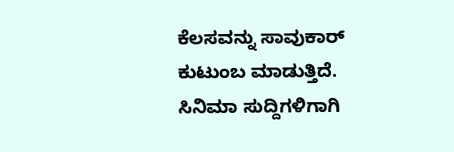ಕೆಲಸವನ್ನು ಸಾವುಕಾರ್ ಕುಟುಂಬ ಮಾಡುತ್ತಿದೆ.
ಸಿನಿಮಾ ಸುದ್ದಿಗಳಿಗಾಗಿ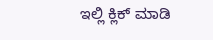ಇಲ್ಲಿ ಕ್ಲಿಕ್ ಮಾಡಿ